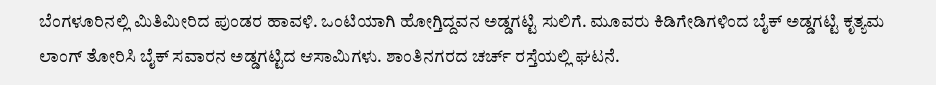ಬೆಂಗಳೂರಿನಲ್ಲಿ ಮಿತಿಮೀರಿದ ಪುಂಡರ ಹಾವಳಿ. ಒಂಟಿಯಾಗಿ ಹೋಗ್ತಿದ್ದವನ ಅಡ್ಡಗಟ್ಟಿ ಸುಲಿಗೆ. ಮೂವರು ಕಿಡಿಗೇಡಿಗಳಿಂದ ಬೈಕ್ ಅಡ್ಡಗಟ್ಟಿ ಕೃತ್ಯಮ ಲಾಂಗ್ ತೋರಿಸಿ ಬೈಕ್ ಸವಾರನ ಅಡ್ಡಗಟ್ಟಿದ ಆಸಾಮಿಗಳು. ಶಾಂತಿನಗರದ ಚರ್ಚ್ ರಸ್ತೆಯಲ್ಲಿ ಘಟನೆ.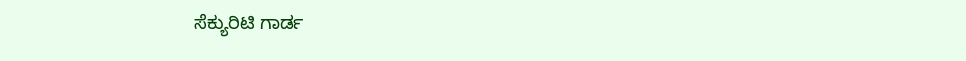ಸೆಕ್ಯುರಿಟಿ ಗಾರ್ಡ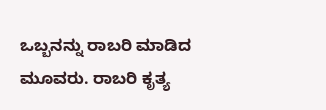ಒಬ್ಬನನ್ನು ರಾಬರಿ ಮಾಡಿದ ಮೂವರು. ರಾಬರಿ ಕೃತ್ಯ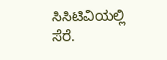ಸಿಸಿಟಿವಿಯಲ್ಲಿ ಸೆರೆ.